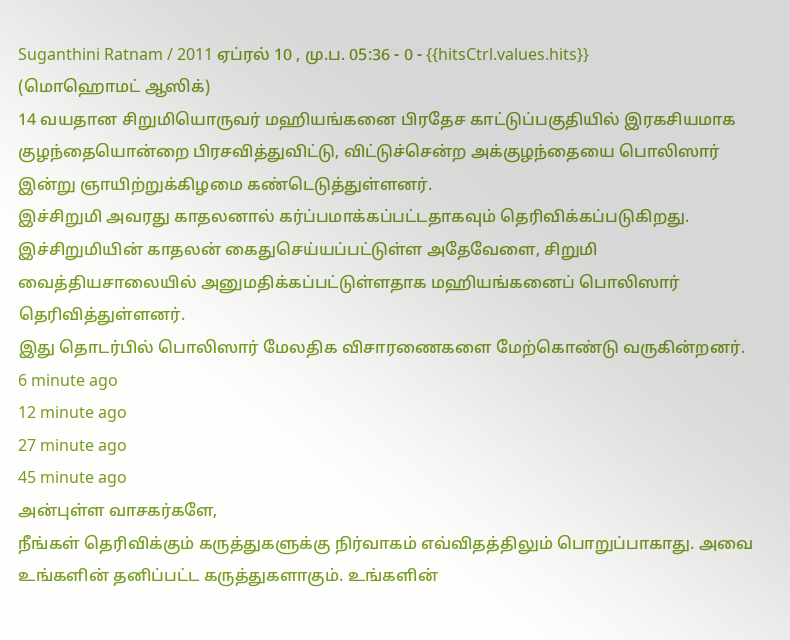Suganthini Ratnam / 2011 ஏப்ரல் 10 , மு.ப. 05:36 - 0 - {{hitsCtrl.values.hits}}
(மொஹொமட் ஆஸிக்)
14 வயதான சிறுமியொருவர் மஹியங்கனை பிரதேச காட்டுப்பகுதியில் இரகசியமாக குழந்தையொன்றை பிரசவித்துவிட்டு, விட்டுச்சென்ற அக்குழந்தையை பொலிஸார் இன்று ஞாயிற்றுக்கிழமை கண்டெடுத்துள்ளனர்.
இச்சிறுமி அவரது காதலனால் கர்ப்பமாக்கப்பட்டதாகவும் தெரிவிக்கப்படுகிறது.
இச்சிறுமியின் காதலன் கைதுசெய்யப்பட்டுள்ள அதேவேளை, சிறுமி வைத்தியசாலையில் அனுமதிக்கப்பட்டுள்ளதாக மஹியங்கனைப் பொலிஸார் தெரிவித்துள்ளனர்.
இது தொடர்பில் பொலிஸார் மேலதிக விசாரணைகளை மேற்கொண்டு வருகின்றனர்.
6 minute ago
12 minute ago
27 minute ago
45 minute ago
அன்புள்ள வாசகர்களே,
நீங்கள் தெரிவிக்கும் கருத்துகளுக்கு நிர்வாகம் எவ்விதத்திலும் பொறுப்பாகாது. அவை உங்களின் தனிப்பட்ட கருத்துகளாகும். உங்களின்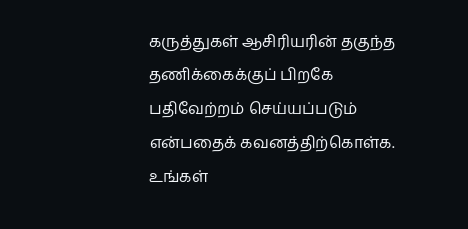கருத்துகள் ஆசிரியரின் தகுந்த தணிக்கைக்குப் பிறகே பதிவேற்றம் செய்யப்படும் என்பதைக் கவனத்திற்கொள்க. உங்கள்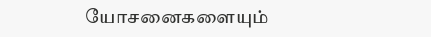யோசனைகளையும்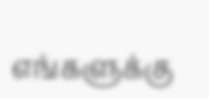எங்களுக்கு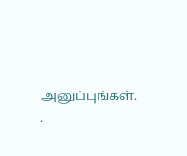அனுப்புங்கள். .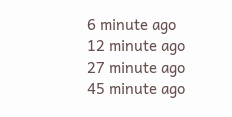6 minute ago
12 minute ago
27 minute ago
45 minute ago